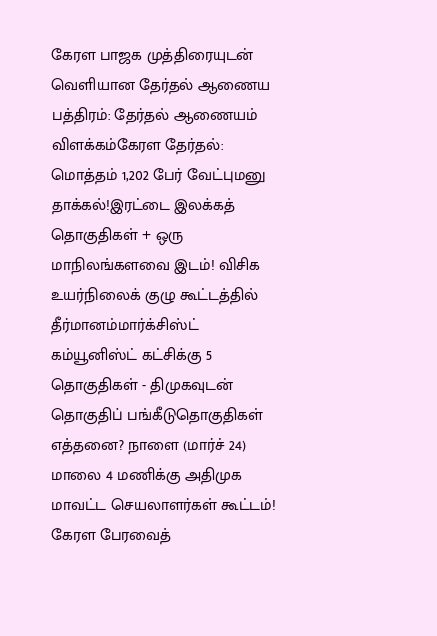கேரள பாஜக முத்திரையுடன் வெளியான தேர்தல் ஆணைய பத்திரம்: தேர்தல் ஆணையம் விளக்கம்கேரள தேர்தல்: மொத்தம் 1,202 பேர் வேட்புமனு தாக்கல்!இரட்டை இலக்கத் தொகுதிகள் + ஒரு மாநிலங்களவை இடம்! விசிக உயர்நிலைக் குழு கூட்டத்தில் தீர்மானம்மார்க்சிஸ்ட் கம்யூனிஸ்ட் கட்சிக்கு 5 தொகுதிகள் - திமுகவுடன் தொகுதிப் பங்கீடுதொகுதிகள் எத்தனை? நாளை (மார்ச் 24) மாலை 4 மணிக்கு அதிமுக மாவட்ட செயலாளர்கள் கூட்டம்! கேரள பேரவைத்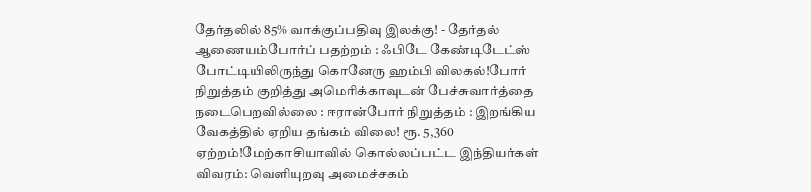தேர்தலில் 85% வாக்குப்பதிவு இலக்கு! - தேர்தல் ஆணையம்போர்ப் பதற்றம் : ஃபிடே கேண்டிடேட்ஸ் போட்டியிலிருந்து கொனேரு ஹம்பி விலகல்!போர் நிறுத்தம் குறித்து அமெரிக்காவுடன் பேச்சுவார்த்தை நடைபெறவில்லை : ஈரான்போர் நிறுத்தம் : இறங்கிய வேகத்தில் ஏறிய தங்கம் விலை! ரூ. 5,360 ஏற்றம்!மேற்காசியாவில் கொல்லப்பட்ட இந்தியர்கள் விவரம்: வெளியுறவு அமைச்சகம்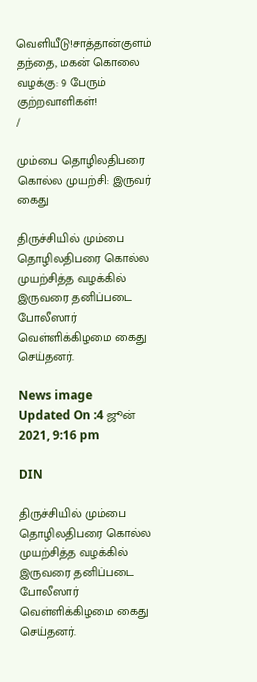வெளியீடு!சாத்தான்குளம் தந்தை, மகன் கொலை வழக்கு: 9 பேரும் குற்றவாளிகள்!
/

மும்பை தொழிலதிபரை கொல்ல முயற்சி: இருவர் கைது

திருச்சியில் மும்பை தொழிலதிபரை கொல்ல முயற்சித்த வழக்கில் இருவரை தனிப்படை போலீஸார் வெள்ளிக்கிழமை கைது செய்தனர்.

News image
Updated On :4 ஜூன் 2021, 9:16 pm

DIN

திருச்சியில் மும்பை தொழிலதிபரை கொல்ல முயற்சித்த வழக்கில் இருவரை தனிப்படை போலீஸார் வெள்ளிக்கிழமை கைது செய்தனர்.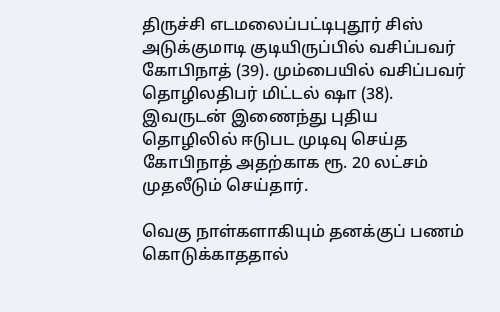திருச்சி எடமலைப்பட்டிபுதூர் சிஸ் அடுக்குமாடி குடியிருப்பில் வசிப்பவர் கோபிநாத் (39). மும்பையில் வசிப்பவர் தொழிலதிபர் மிட்டல் ஷா (38). இவருடன் இணைந்து புதிய தொழிலில் ஈடுபட முடிவு செய்த கோபிநாத் அதற்காக ரூ. 20 லட்சம் முதலீடும் செய்தார்.

வெகு நாள்களாகியும் தனக்குப் பணம் கொடுக்காததால்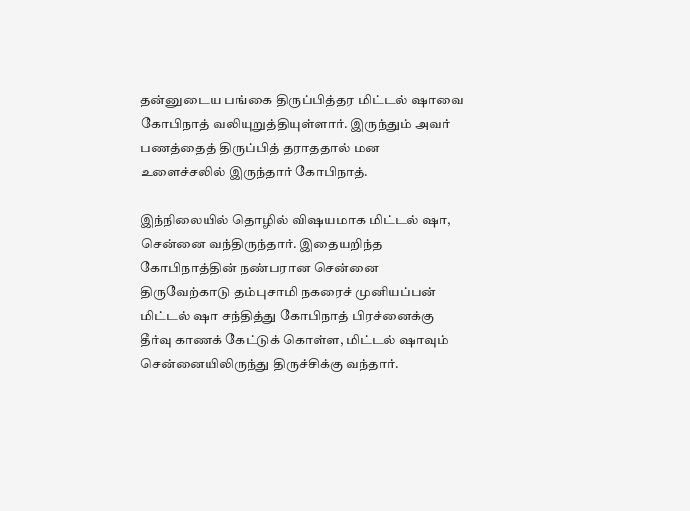தன்னுடைய பங்கை திருப்பித்தர மிட்டல் ஷாவை கோபிநாத் வலியுறுத்தியுள்ளார். இருந்தும் அவர் பணத்தைத் திருப்பித் தராததால் மன உளைச்சலில் இருந்தார் கோபிநாத்.

இந்நிலையில் தொழில் விஷயமாக மிட்டல் ஷா, சென்னை வந்திருந்தார். இதையறிந்த கோபிநாத்தின் நண்பரான சென்னை திருவேற்காடு தம்புசாமி நகரைச் முனியப்பன் மிட்டல் ஷா சந்தித்து கோபிநாத் பிரச்னைக்கு தீர்வு காணக் கேட்டுக் கொள்ள, மிட்டல் ஷாவும் சென்னையிலிருந்து திருச்சிக்கு வந்தார்.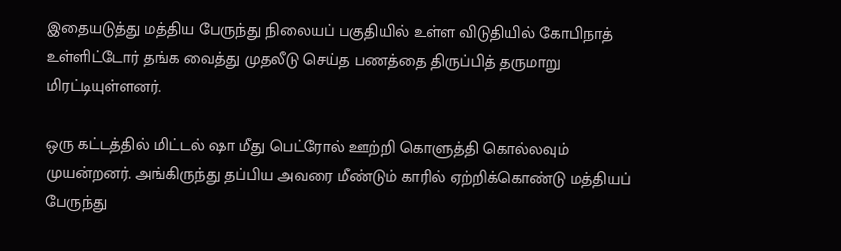இதையடுத்து மத்திய பேருந்து நிலையப் பகுதியில் உள்ள விடுதியில் கோபிநாத் உள்ளிட்டோர் தங்க வைத்து முதலீடு செய்த பணத்தை திருப்பித் தருமாறு மிரட்டியுள்ளனர்.

ஒரு கட்டத்தில் மிட்டல் ஷா மீது பெட்ரோல் ஊற்றி கொளுத்தி கொல்லவும் முயன்றனர். அங்கிருந்து தப்பிய அவரை மீண்டும் காரில் ஏற்றிக்கொண்டு மத்தியப் பேருந்து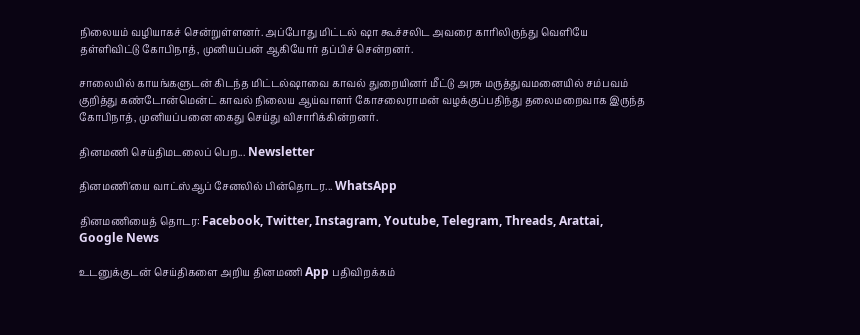நிலையம் வழியாகச் சென்றுள்ளனர். அப்போது மிட்டல் ஷா கூச்சலிட அவரை காரிலிருந்து வெளியே தள்ளிவிட்டு கோபிநாத், முனியப்பன் ஆகியோர் தப்பிச் சென்றனர்.

சாலையில் காயங்களுடன் கிடந்த மிட்டல்ஷாவை காவல் துறையினர் மீட்டு அரசு மருத்துவமனையில் சம்பவம் குறித்து கண்டோன்மென்ட் காவல் நிலைய ஆய்வாளர் கோசலைராமன் வழக்குப்பதிந்து தலைமறைவாக இருந்த கோபிநாத், முனியப்பனை கைது செய்து விசாரிக்கின்றனர்.

தினமணி செய்திமடலைப் பெற... Newsletter

தினமணி'யை வாட்ஸ்ஆப் சேனலில் பின்தொடர... WhatsApp

தினமணியைத் தொடர: Facebook, Twitter, Instagram, Youtube, Telegram, Threads, Arattai, Google News

உடனுக்குடன் செய்திகளை அறிய தினமணி App பதிவிறக்கம்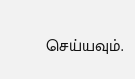செய்யவும்.